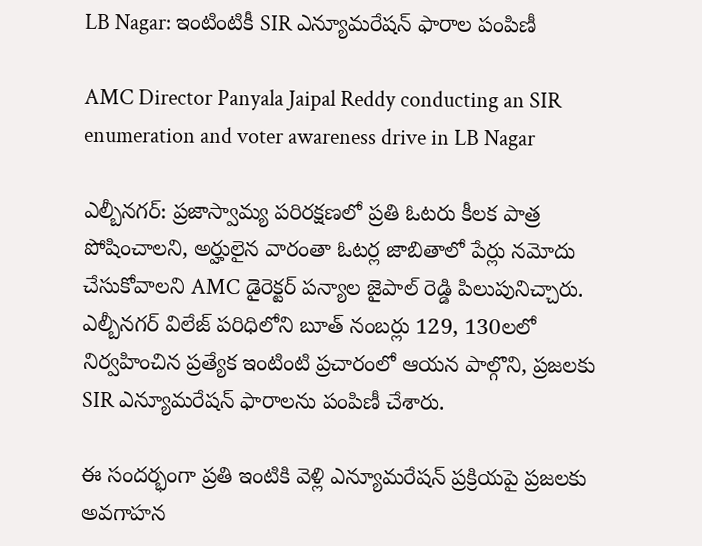LB Nagar: ఇంటింటికీ SIR ఎన్యూమరేషన్ ఫారాల పంపిణీ

AMC Director Panyala Jaipal Reddy conducting an SIR enumeration and voter awareness drive in LB Nagar

ఎల్బీనగర్: ప్రజాస్వామ్య పరిరక్షణలో ప్రతి ఓటరు కీలక పాత్ర పోషించాలని, అర్హులైన వారంతా ఓటర్ల జాబితాలో పేర్లు నమోదు చేసుకోవాలని AMC డైరెక్టర్ పన్యాల జైపాల్ రెడ్డి పిలుపునిచ్చారు. ఎల్బీనగర్ విలేజ్ పరిధిలోని బూత్ నంబర్లు 129, 130లలో నిర్వహించిన ప్రత్యేక ఇంటింటి ప్రచారంలో ఆయన పాల్గొని, ప్రజలకు SIR ఎన్యూమరేషన్ ఫారాలను పంపిణీ చేశారు.

ఈ సందర్భంగా ప్రతి ఇంటికి వెళ్లి ఎన్యూమరేషన్ ప్రక్రియపై ప్రజలకు అవగాహన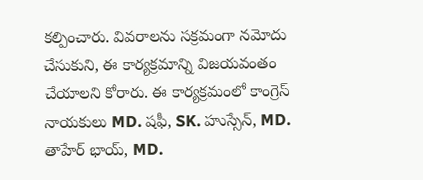కల్పించారు. వివరాలను సక్రమంగా నమోదు చేసుకుని, ఈ కార్యక్రమాన్ని విజయవంతం చేయాలని కోరారు. ఈ కార్యక్రమంలో కాంగ్రెస్ నాయకులు MD. షఫీ, SK. హుస్సేన్, MD. తాహేర్ భాయ్, MD.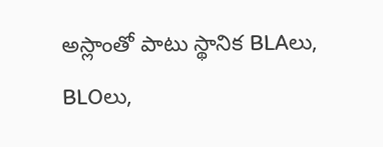అస్లాంతో పాటు స్థానిక BLAలు, BLOలు,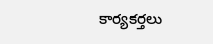కార్యకర్తలు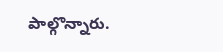పాల్గొన్నారు.